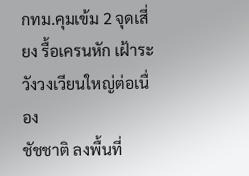กทม.คุมเข้ม 2 จุดเสี่ยง รื้อเครนหัก เฝ้าระวังวงเวียนใหญ่ต่อเนื่อง
ชัชชาติ ลงพื้นที่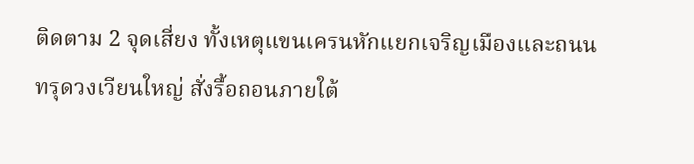ติดตาม 2 จุดเสี่ยง ทั้งเหตุแขนเครนหักแยกเจริญเมืองและถนนทรุดวงเวียนใหญ่ สั่งรื้อถอนภายใต้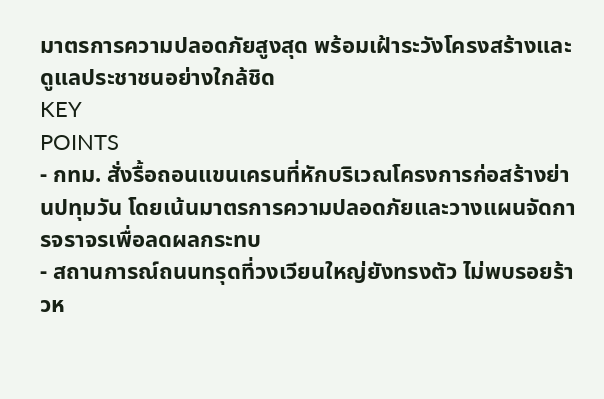มาตรการความปลอดภัยสูงสุด พร้อมเฝ้าระวังโครงสร้างและดูแลประชาชนอย่างใกล้ชิด
KEY
POINTS
- กทม. สั่งรื้อถอนแขนเครนที่หักบริเวณโครงการก่อสร้างย่านปทุมวัน โดยเน้นมาตรการความปลอดภัยและวางแผนจัดการจราจรเพื่อลดผลกระทบ
- สถานการณ์ถนนทรุดที่วงเวียนใหญ่ยังทรงตัว ไม่พบรอยร้าวห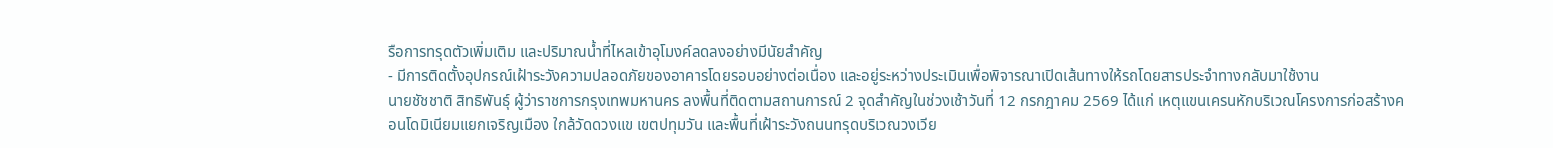รือการทรุดตัวเพิ่มเติม และปริมาณน้ำที่ไหลเข้าอุโมงค์ลดลงอย่างมีนัยสำคัญ
- มีการติดตั้งอุปกรณ์เฝ้าระวังความปลอดภัยของอาคารโดยรอบอย่างต่อเนื่อง และอยู่ระหว่างประเมินเพื่อพิจารณาเปิดเส้นทางให้รถโดยสารประจำทางกลับมาใช้งาน
นายชัชชาติ สิทธิพันธุ์ ผู้ว่าราชการกรุงเทพมหานคร ลงพื้นที่ติดตามสถานการณ์ 2 จุดสำคัญในช่วงเช้าวันที่ 12 กรกฎาคม 2569 ได้แก่ เหตุแขนเครนหักบริเวณโครงการก่อสร้างคอนโดมิเนียมแยกเจริญเมือง ใกล้วัดดวงแข เขตปทุมวัน และพื้นที่เฝ้าระวังถนนทรุดบริเวณวงเวีย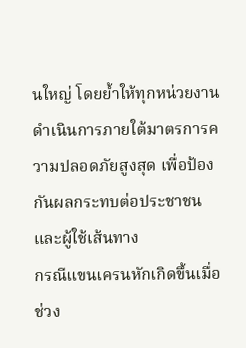นใหญ่ โดยย้ำให้ทุกหน่วยงานดำเนินการภายใต้มาตรการความปลอดภัยสูงสุด เพื่อป้องกันผลกระทบต่อประชาชนและผู้ใช้เส้นทาง
กรณีแขนเครนหักเกิดขึ้นเมื่อช่วง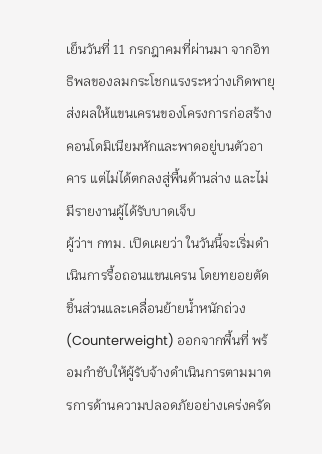เย็นวันที่ 11 กรกฎาคมที่ผ่านมา จากอิทธิพลของลมกระโชกแรงระหว่างเกิดพายุ ส่งผลให้แขนเครนของโครงการก่อสร้างคอนโดมิเนียมหักและพาดอยู่บนตัวอาคาร แต่ไม่ได้ตกลงสู่พื้นด้านล่าง และไม่มีรายงานผู้ได้รับบาดเจ็บ
ผู้ว่าฯ กทม. เปิดเผยว่า ในวันนี้จะเริ่มดำเนินการรื้อถอนแขนเครน โดยทยอยตัดชิ้นส่วนและเคลื่อนย้ายน้ำหนักถ่วง (Counterweight) ออกจากพื้นที่ พร้อมกำชับให้ผู้รับจ้างดำเนินการตามมาตรการด้านความปลอดภัยอย่างเคร่งครัด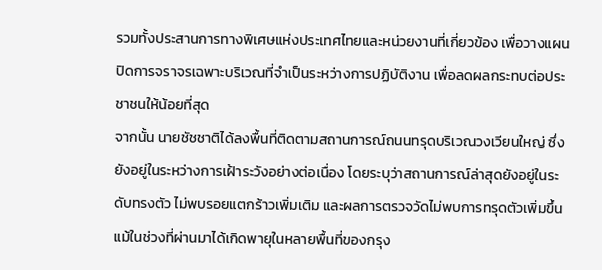รวมทั้งประสานการทางพิเศษแห่งประเทศไทยและหน่วยงานที่เกี่ยวข้อง เพื่อวางแผนปิดการจราจรเฉพาะบริเวณที่จำเป็นระหว่างการปฏิบัติงาน เพื่อลดผลกระทบต่อประชาชนให้น้อยที่สุด
จากนั้น นายชัชชาติได้ลงพื้นที่ติดตามสถานการณ์ถนนทรุดบริเวณวงเวียนใหญ่ ซึ่งยังอยู่ในระหว่างการเฝ้าระวังอย่างต่อเนื่อง โดยระบุว่าสถานการณ์ล่าสุดยังอยู่ในระดับทรงตัว ไม่พบรอยแตกร้าวเพิ่มเติม และผลการตรวจวัดไม่พบการทรุดตัวเพิ่มขึ้น แม้ในช่วงที่ผ่านมาได้เกิดพายุในหลายพื้นที่ของกรุง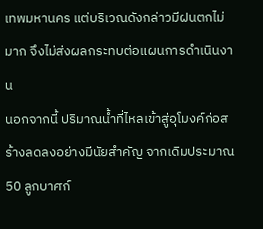เทพมหานคร แต่บริเวณดังกล่าวมีฝนตกไม่มาก จึงไม่ส่งผลกระทบต่อแผนการดำเนินงาน
นอกจากนี้ ปริมาณน้ำที่ไหลเข้าสู่อุโมงค์ก่อสร้างลดลงอย่างมีนัยสำคัญ จากเดิมประมาณ 50 ลูกบาศก์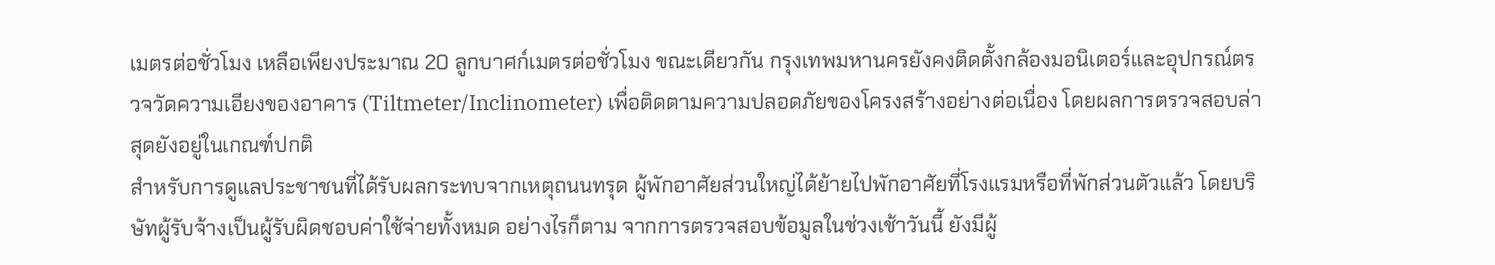เมตรต่อชั่วโมง เหลือเพียงประมาณ 20 ลูกบาศก์เมตรต่อชั่วโมง ขณะเดียวกัน กรุงเทพมหานครยังคงติดตั้งกล้องมอนิเตอร์และอุปกรณ์ตรวจวัดความเอียงของอาคาร (Tiltmeter/Inclinometer) เพื่อติดตามความปลอดภัยของโครงสร้างอย่างต่อเนื่อง โดยผลการตรวจสอบล่าสุดยังอยู่ในเกณฑ์ปกติ
สำหรับการดูแลประชาชนที่ได้รับผลกระทบจากเหตุถนนทรุด ผู้พักอาศัยส่วนใหญ่ได้ย้ายไปพักอาศัยที่โรงแรมหรือที่พักส่วนตัวแล้ว โดยบริษัทผู้รับจ้างเป็นผู้รับผิดชอบค่าใช้จ่ายทั้งหมด อย่างไรก็ตาม จากการตรวจสอบข้อมูลในช่วงเช้าวันนี้ ยังมีผู้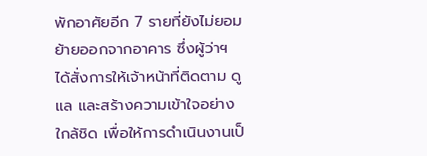พักอาศัยอีก 7 รายที่ยังไม่ยอมย้ายออกจากอาคาร ซึ่งผู้ว่าฯ ได้สั่งการให้เจ้าหน้าที่ติดตาม ดูแล และสร้างความเข้าใจอย่างใกล้ชิด เพื่อให้การดำเนินงานเป็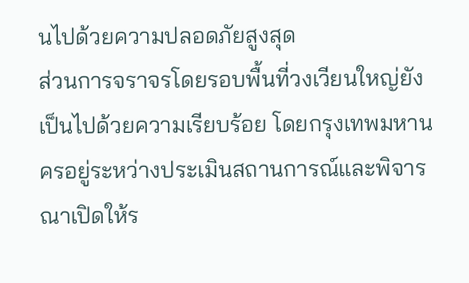นไปด้วยความปลอดภัยสูงสุด
ส่วนการจราจรโดยรอบพื้นที่วงเวียนใหญ่ยังเป็นไปด้วยความเรียบร้อย โดยกรุงเทพมหานครอยู่ระหว่างประเมินสถานการณ์และพิจารณาเปิดให้ร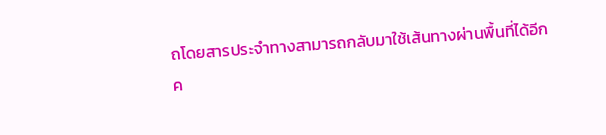ถโดยสารประจำทางสามารถกลับมาใช้เส้นทางผ่านพื้นที่ได้อีกค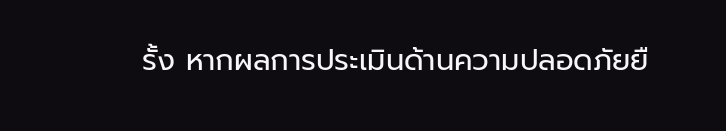รั้ง หากผลการประเมินด้านความปลอดภัยยื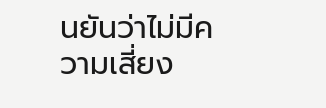นยันว่าไม่มีความเสี่ยง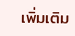เพิ่มเติม